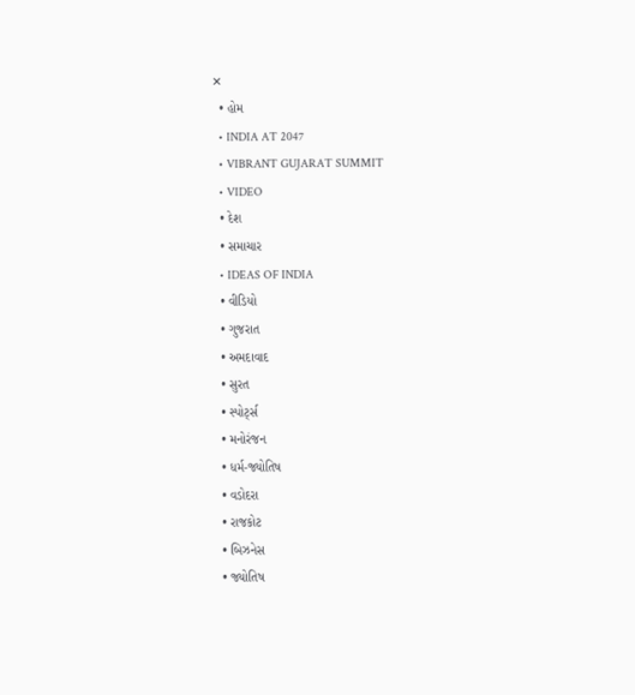✕
  • હોમ
  • INDIA AT 2047
  • VIBRANT GUJARAT SUMMIT
  • VIDEO
  • દેશ
  • સમાચાર
  • IDEAS OF INDIA
  • વીડિયો
  • ગુજરાત
  • અમદાવાદ
  • સુરત
  • સ્પોર્ટ્સ
  • મનોરંજન
  • ધર્મ-જ્યોતિષ
  • વડોદરા
  • રાજકોટ
  • બિઝનેસ
  • જ્યોતિષ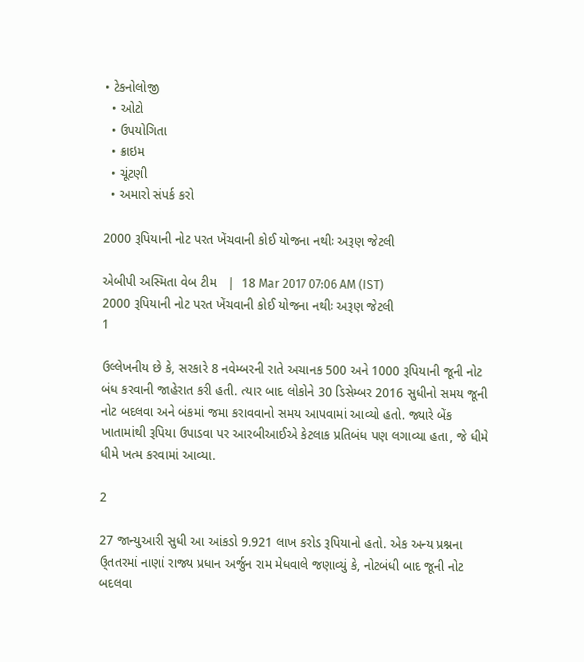• ટેકનોલોજી
  • ઓટો
  • ઉપયોગિતા
  • ક્રાઇમ
  • ચૂંટણી
  • અમારો સંપર્ક કરો

2000 રૂપિયાની નોટ પરત ખેંચવાની કોઈ યોજના નથીઃ અરૂણ જેટલી

એબીપી અસ્મિતા વેબ ટીમ   |  18 Mar 2017 07:06 AM (IST)
2000 રૂપિયાની નોટ પરત ખેંચવાની કોઈ યોજના નથીઃ અરૂણ જેટલી
1

ઉલ્લેખનીય છે કે, સરકારે 8 નવેમ્બરની રાતે અચાનક 500 અને 1000 રૂપિયાની જૂની નોટ બંધ કરવાની જાહેરાત કરી હતી. ત્યાર બાદ લોકોને 30 ડિસેમ્બર 2016 સુધીનો સમય જૂની નોટ બદલવા અને બંકમાં જમા કરાવવાનો સમય આપવામાં આવ્યો હતો. જ્યારે બેંક ખાતામાંથી રૂપિયા ઉપાડવા પર આરબીઆઈએ કેટલાક પ્રતિબંધ પણ લગાવ્યા હતા, જે ધીમે ધીમે ખત્મ કરવામાં આવ્યા.

2

27 જાન્યુઆરી સુધી આ આંકડો 9.921 લાખ કરોડ રૂપિયાનો હતો. એક અન્ય પ્રશ્નના ઉ્તતરમાં નાણાં રાજ્ય પ્રધાન અર્જુન રામ મેધવાલે જણાવ્યું કે, નોટબંધી બાદ જૂની નોટ બદલવા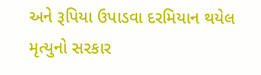અને રૂપિયા ઉપાડવા દરમિયાન થયેલ મૃત્યુનો સરકાર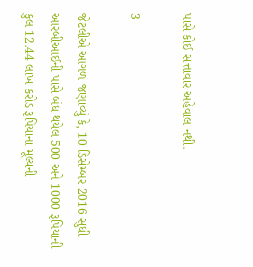પાસે કોઈ સત્તાવાર અહેવાલ નથી.

3

જેટલીએ આગળ જણાવ્યું કે, 10 ડિસેમ્બર 2016 સુધી આરબીઆઈની પાસે બંધ થયેલ 500 અને 1000 રૂપિયાની કુલ 12.44 લાખ કરોડ રૂપિયાના મૂલ્યની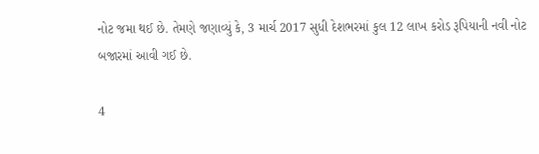નોટ જમા થઈ છે. તેમણે જણાવ્યું કે, 3 માર્ચ 2017 સુધી દેશભરમાં કુલ 12 લાખ કરોડ રૂપિયાની નવી નોટ બજારમાં આવી ગઈ છે.

4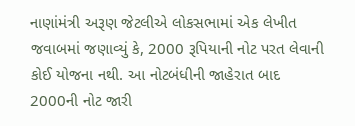નાણાંમંત્રી અરૂણ જેટલીએ લોકસભામાં એક લેખીત જવાબમાં જણાવ્યું કે, 2000 રૂપિયાની નોટ પરત લેવાની કોઈ યોજના નથી. આ નોટબંધીની જાહેરાત બાદ 2000ની નોટ જારી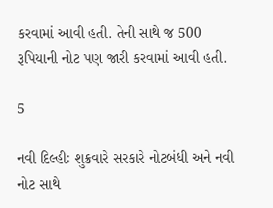કરવામાં આવી હતી. તેની સાથે જ 500 રૂપિયાની નોટ પણ જારી કરવામાં આવી હતી.

5

નવી દિલ્હીઃ શુક્રવારે સરકારે નોટબંધી અને નવી નોટ સાથે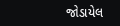જોડાયેલ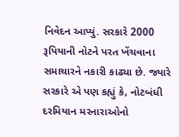નિવેદન આપ્યું. સરકારે 2000 રૂપિયાની નોટને પરત ખેંચવાના સમાચારને નકારી કાઢ્યા છે. જ્યારે સરકારે એ પણ કહ્યું કે, નોટબંધી દરમિયાન મરનારાઓનો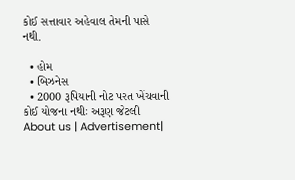કોઈ સત્તાવાર અહેવાલ તેમની પાસે નથી.

  • હોમ
  • બિઝનેસ
  • 2000 રૂપિયાની નોટ પરત ખેંચવાની કોઈ યોજના નથીઃ અરૂણ જેટલી
About us | Advertisement|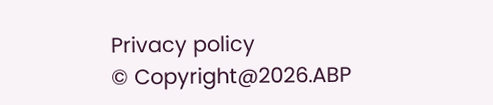Privacy policy
© Copyright@2026.ABP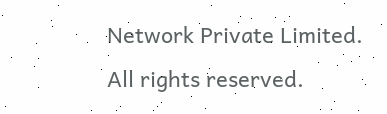Network Private Limited. All rights reserved.